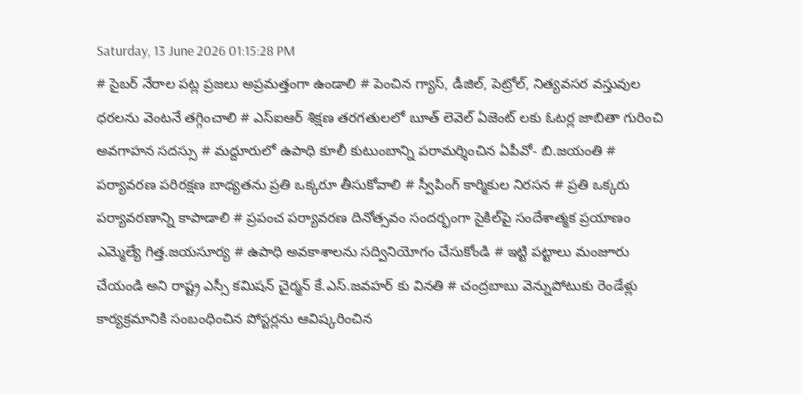Saturday, 13 June 2026 01:15:28 PM
# సైబర్ నేరాల పట్ల ప్రజలు అప్రమత్తంగా ఉండాలి # పెంచిన గ్యాస్, డీజిల్, పెట్రోల్, నిత్యవసర వస్తువుల ధరలను వెంటనే తగ్గించాలి # ఎస్ఐఆర్ శిక్షణ తరగతులలో బూత్ లెవెల్ ఏజెంట్ లకు ఓటర్ల జాబితా గురించి అవగాహన సదస్సు # మద్దూరులో ఉపాధి కూలీ కుటుంబాన్ని పరామర్శించిన ఏపీవో- బి.జయంతి # పర్యావరణ పరిరక్షణ బాధ్యతను ప్రతి ఒక్కరూ తీసుకోవాలి # స్వీపింగ్ కార్మికుల నిరసన # ప్రతి ఒక్కరు పర్యావరణాన్ని కాపాడాలి # ప్రపంచ పర్యావరణ దినోత్సవం సందర్భంగా సైకిల్‌పై సందేశాత్మక ప్రయాణం ఎమ్మెల్యే గిత్త.జయసూర్య # ఉపాధి అవకాశాలను సద్వినియోగం చేసుకోండి # ఇట్టి పట్టాలు మంజూరు చేయండి అని రాష్ట్ర ఎస్సీ కమిషన్ చైర్మన్ కే.ఎస్.జవహర్ కు వినతి # చంద్రబాబు వెన్నుపోటుకు రెండేళ్లు కార్యక్రమానికి సంబంధించిన పోస్టర్లను ఆవిష్కరించిన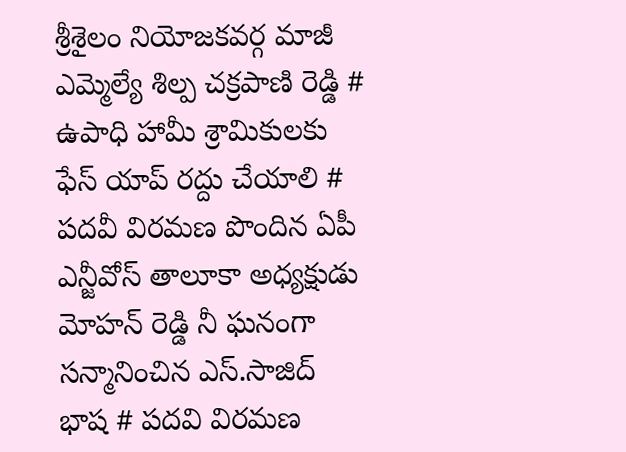శ్రీశైలం నియోజకవర్గ మాజీ ఎమ్మెల్యే శిల్ప చక్రపాణి రెడ్డి # ఉపాధి హామీ శ్రామికులకు ఫేస్ యాప్ రద్దు చేయాలి # పదవీ విరమణ పొందిన ఏపీ ఎన్జీవోస్ తాలూకా అధ్యక్షుడు మోహన్ రెడ్డి నీ ఘనంగా సన్మానించిన ఎస్.సాజిద్ భాష # పదవి విరమణ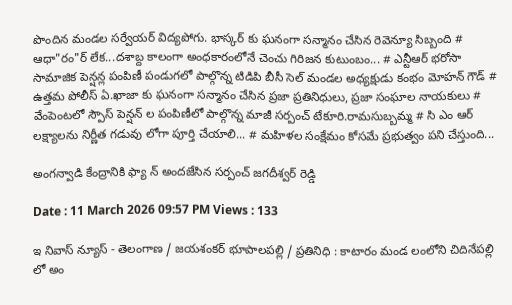పొందిన మండల సర్వేయర్ విద్యపోగు. భాస్కర్ కు ఘనంగా సన్మానం చేసిన రెవెన్యూ సిబ్బంది # ఆధా"రం"ర్‌ లేక...దశాబ్ద కాలంగా అంధకారంలోనే చెంచు గిరిజన కుటుంబం... # ఎన్టీఆర్ భరోసా సామాజిక పెన్షన్ల పంపిణీ పండుగలో పాల్గొన్న టిడిపి బీసీ సెల్ మండల అధ్యక్షుడు కంభం మోహన్ గౌడ్ # ఉత్తమ పోలీస్ ఏ.ఖాజా కు ఘనంగా సన్మానం చేసిన ప్రజా ప్రతినిధులు, ప్రజా సంఘాల నాయకులు # వేంపెంటలో స్పౌస్ పెన్షన్ ల పంపిణీలో పాల్గొన్న మాజీ సర్పంచ్ టేకూరి.రామసుబ్బమ్మ # సి ఎం ఆర్ లక్ష్యాలను నిర్ణీత గడువు లోగా పూర్తి చేయాలి... # మహిళల సంక్షేమం కోసమే ప్రభుత్వం పని చేస్తుంది...

అంగన్వాడి కేంద్రానికి ఫ్యా న్ అందజేసిన సర్పంచ్ జగదీశ్వర్ రెడ్డి

Date : 11 March 2026 09:57 PM Views : 133

ఇ నివాస్ న్యూస్ - తెలంగాణ / జయశంకర్ భూపాలపల్లి / ప్రతినిధి : కాటారం మండ లంలోని చిదినేపల్లి లో అం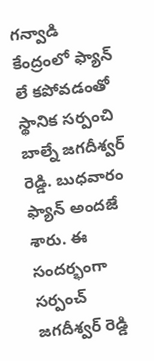గన్వాడి కేంద్రంలో ఫ్యాన్ లే కపోవడంతో స్థానిక సర్పంచి బాల్నే జగదీశ్వర్ రెడ్డి. బుధవారం ఫ్యాన్ అందజే శారు. ఈ సందర్భంగా సర్పంచ్ జగదీశ్వర్ రెడ్డి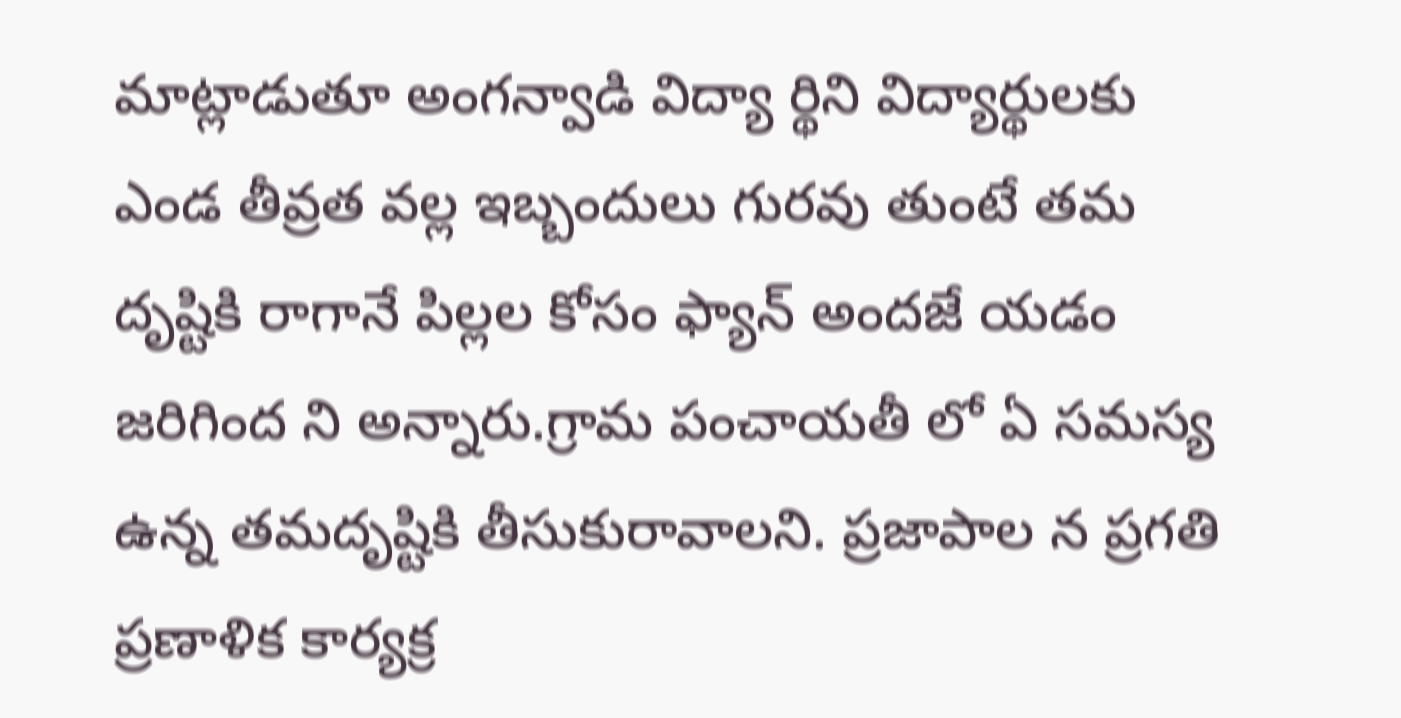మాట్లాడుతూ అంగన్వాడి విద్యా ర్థిని విద్యార్థులకు ఎండ తీవ్రత వల్ల ఇబ్బందులు గురవు తుంటే తమ దృష్టికి రాగానే పిల్లల కోసం ఫ్యాన్ అందజే యడం జరిగింద ని అన్నారు.గ్రామ పంచాయతీ లో ఏ సమస్య ఉన్న తమదృష్టికి తీసుకురావాలని. ప్రజాపాల న ప్రగతి ప్రణాళిక కార్యక్ర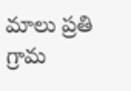మాలు ప్రతి గ్రామ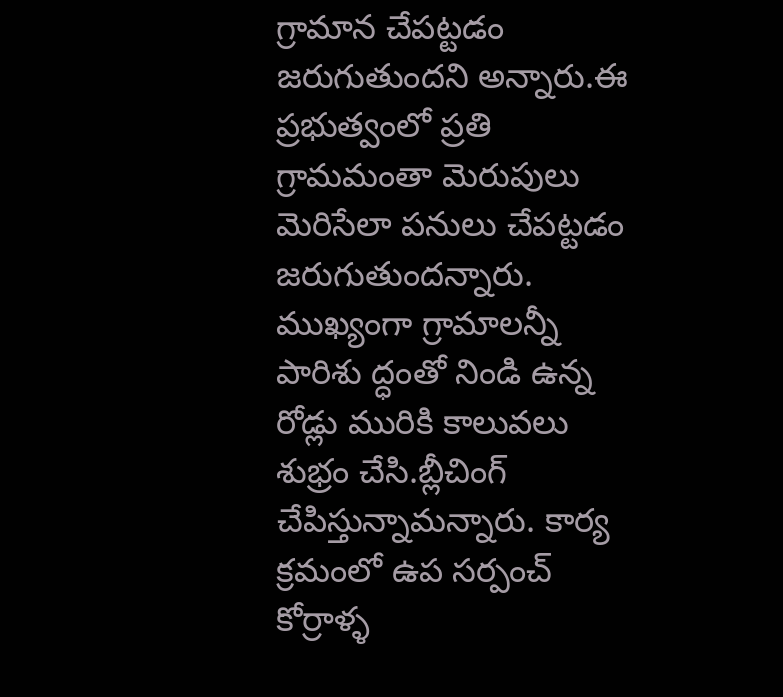గ్రామాన చేపట్టడం జరుగుతుందని అన్నారు.ఈ ప్రభుత్వంలో ప్రతి గ్రామమంతా మెరుపులు మెరిసేలా పనులు చేపట్టడం జరుగుతుందన్నారు. ముఖ్యంగా గ్రామాలన్నీ పారిశు ద్ధంతో నిండి ఉన్న రోడ్లు మురికి కాలువలు శుభ్రం చేసి.బ్లీచింగ్ చేపిస్తున్నామన్నారు. కార్య క్రమంలో ఉప సర్పంచ్ కోర్రాళ్ళ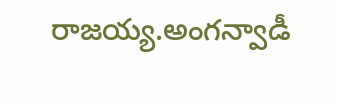రాజయ్య.అంగన్వాడీ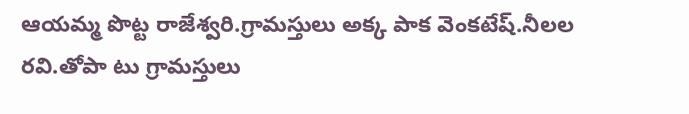ఆయమ్మ పొట్ట రాజేశ్వరి.గ్రామస్తులు అక్క పాక వెంకటేష్.నీలల రవి.తోపా టు గ్రామస్తులు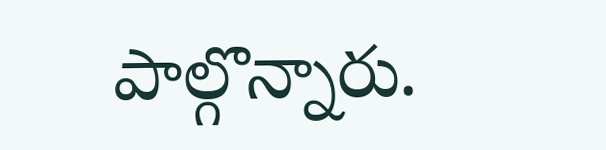పాల్గొన్నారు.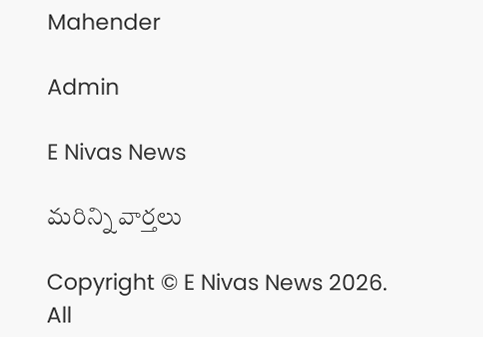Mahender

Admin

E Nivas News

మరిన్ని వార్తలు

Copyright © E Nivas News 2026. All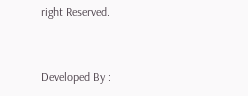right Reserved.



Developed By :